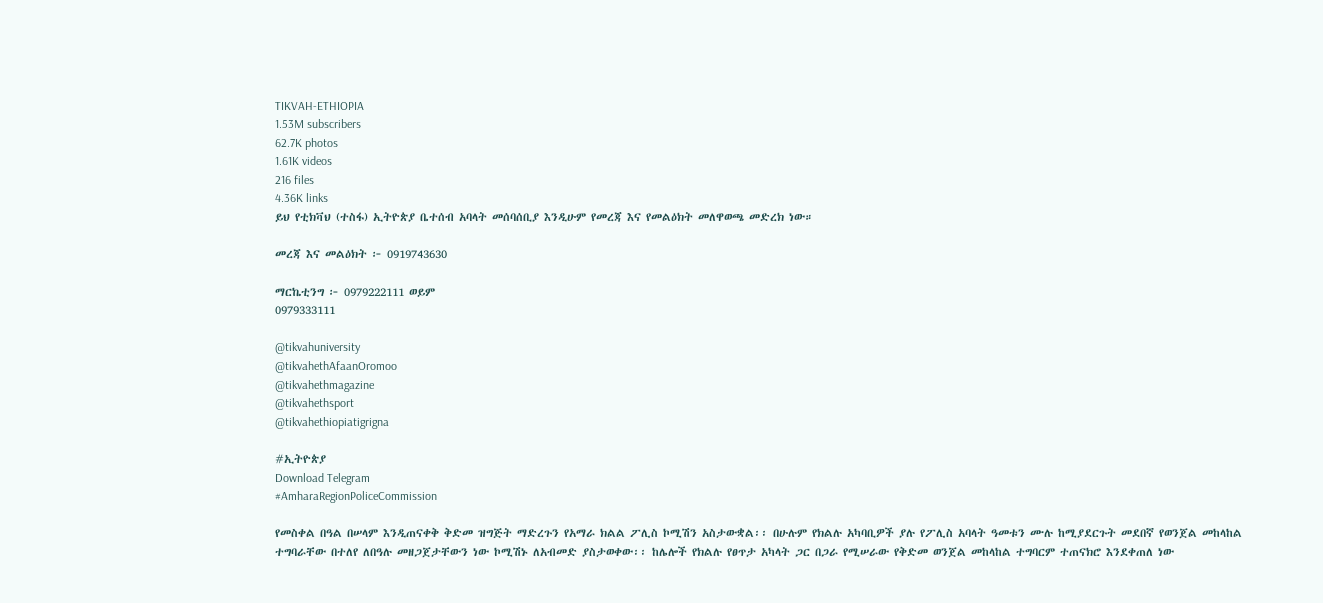TIKVAH-ETHIOPIA
1.53M subscribers
62.7K photos
1.61K videos
216 files
4.36K links
ይህ የቲክቫህ (ተስፋ) ኢትዮጵያ ቤተሰብ አባላት መሰባሰቢያ እንዲሁም የመረጃ እና የመልዕክት መለዋወጫ መድረክ ነው።

መረጃ እና መልዕክት ፦ 0919743630

ማርኬቲንግ ፦ 0979222111 ወይም
0979333111

@tikvahuniversity
@tikvahethAfaanOromoo
@tikvahethmagazine
@tikvahethsport
@tikvahethiopiatigrigna

#ኢትዮጵያ
Download Telegram
#AmharaRegionPoliceCommission

የመስቀል በዓል በሠላም እንዲጠናቀቅ ቅድመ ዝግጅት ማድረጉን የአማራ ክልል ፖሊስ ኮሚሽን አስታውቋል፡፡ በሁሉም የክልሉ አካባቢዎች ያሉ የፖሊስ አባላት ዓመቱን ሙሉ ከሚያደርጉት መደበኛ የወንጀል መከላከል ተግባራቸው በተለየ ለበዓሉ መዘጋጀታቸውን ነው ኮሚሽኑ ለአብመድ ያስታወቀው፡፡ ከሌሎች የክልሉ የፀጥታ አካላት ጋር በጋራ የሚሠራው የቅድመ ወንጀል መከላከል ተግባርም ተጠናክሮ እንደቀጠለ ነው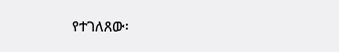የተገለጸው፡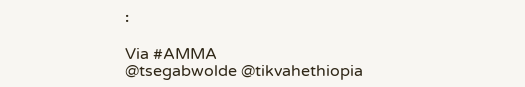፡

Via #AMMA
@tsegabwolde @tikvahethiopia